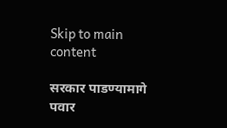Skip to main content

सरकार पाडण्यामागे पवार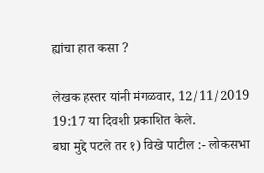ह्यांचा हात कसा ?

लेखक हस्तर यांनी मंगळवार, 12/11/2019 19:17 या दिवशी प्रकाशित केले.
बघा मुद्दे पटले तर १) विखे पाटील :- लोकसभा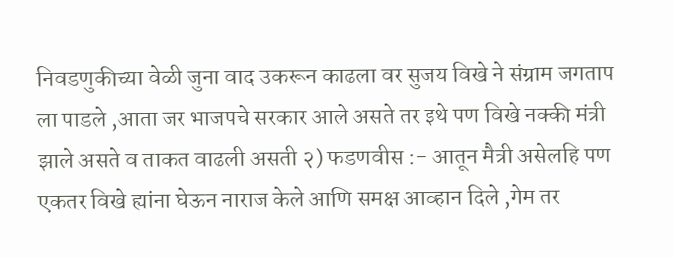निवडणुकीच्या वेळी जुना वाद उकरून काढला वर सुजय विखे ने संग्राम जगताप ला पाडले ,आता जर भाजपचे सरकार आले असते तर इथे पण विखे नक्की मंत्री झाले असते व ताकत वाढली असती २) फडणवीस :- आतून मैत्री असेलहि पण एकतर विखे ह्यांना घेऊन नाराज केले आणि समक्ष आव्हान दिले ,गेम तर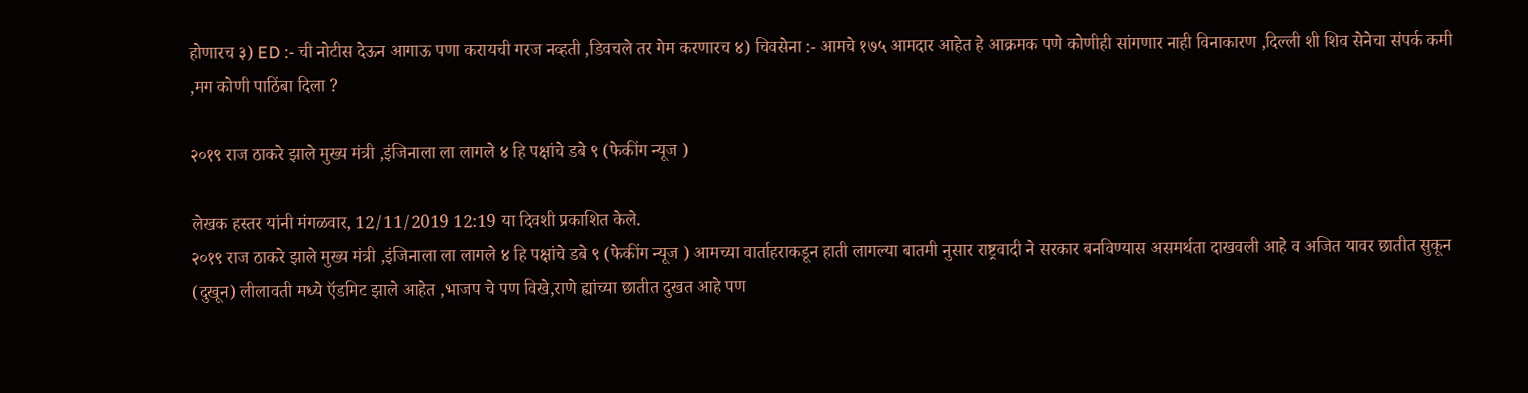होणारच ३) ED :- ची नोटीस देऊन आगाऊ पणा करायची गरज नव्हती ,डिवचले तर गेम करणारच ४) चिवसेना :- आमचे १७५ आमदार आहेत हे आक्रमक पणे कोणीही सांगणार नाही विनाकारण ,दिल्ली शी शिव सेनेचा संपर्क कमी ,मग कोणी पाठिंबा दिला ?

२०१९ राज ठाकरे झाले मुख्य मंत्री ,इंजिनाला ला लागले ४ हि पक्षांचे डबे ९ (फेकींग न्यूज )

लेखक हस्तर यांनी मंगळवार, 12/11/2019 12:19 या दिवशी प्रकाशित केले.
२०१९ राज ठाकरे झाले मुख्य मंत्री ,इंजिनाला ला लागले ४ हि पक्षांचे डबे ९ (फेकींग न्यूज ) आमच्या वार्ताहराकडून हाती लागल्या बातमी नुसार राष्ट्रवादी ने सरकार बनविण्यास असमर्थता दाखवली आहे व अजित यावर छातीत सुकून (दुखून) लीलावती मध्ये ऍडमिट झाले आहेत ,भाजप चे पण विखे,राणे ह्यांच्या छातीत दुखत आहे पण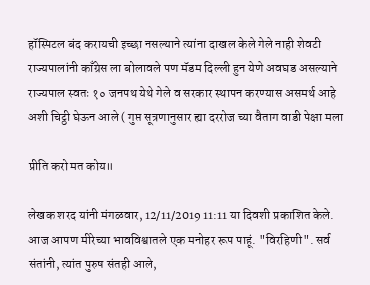हॉस्पिटल बंद करायची इच्छा नसल्याने त्यांना दाखल केले गेले नाही शेवटी राज्यपालांनी काँग्रेस ला बोलावले पण मॅडम दिल्ली हुन येणे अवघड असल्याने राज्यपाल स्वतः १० जनपथ येथे गेले व सरकार स्थापन करण्यास असमर्थ आहे अशी चिट्ठी घेऊन आले ( गुप्त सूत्रणानुसार ह्या दररोज च्या वैताग वाडी पेक्षा मला

प्रीति करो मत कोय॥

लेखक शरद यांनी मंगळवार, 12/11/2019 11:11 या दिवशी प्रकाशित केले.
आज आपण मीरेच्या भावविश्वातले एक मनोहर रूप पाहूं. "विरहिणी". सर्व संतांनी, त्यांत पुरुष संतही आले,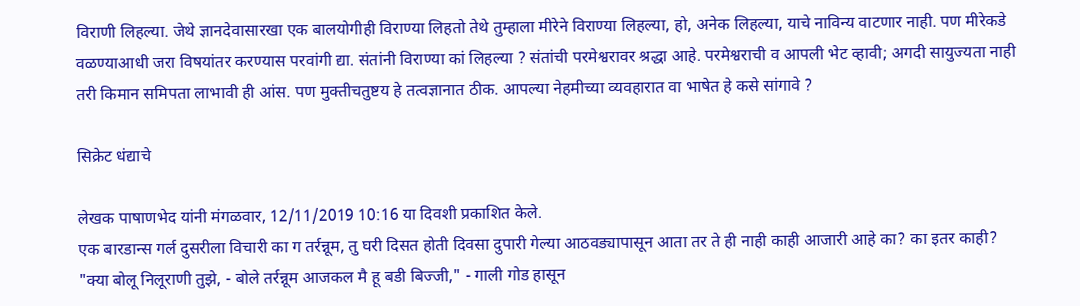विराणी लिहल्या. जेथे ज्ञानदेवासारखा एक बालयोगीही विराण्या लिहतो तेथे तुम्हाला मीरेने विराण्या लिहल्या, हो, अनेक लिहल्या, याचे नाविन्य वाटणार नाही. पण मीरेकडे वळण्याआधी जरा विषयांतर करण्यास परवांगी द्या. संतांनी विराण्या कां लिहल्या ? संतांची परमेश्वरावर श्रद्धा आहे. परमेश्वराची व आपली भेट व्हावी; अगदी सायुज्यता नाही तरी किमान समिपता लाभावी ही आंस. पण मुक्तीचतुष्टय हे तत्वज्ञानात ठीक. आपल्या नेहमीच्या व्यवहारात वा भाषेत हे कसे सांगावे ?

सिक्रेट धंद्याचे

लेखक पाषाणभेद यांनी मंगळवार, 12/11/2019 10:16 या दिवशी प्रकाशित केले.
एक बारडान्स गर्ल दुसरीला विचारी का ग तर्रन्नूम, तु घरी दिसत होती दिवसा दुपारी गेल्या आठवड्यापासून आता तर ते ही नाही काही आजारी आहे का? का इतर काही? "क्या बोलू निलूराणी तुझे, - बोले तर्रन्नूम आजकल मै हू बडी बिज्जी," - गाली गोड हासून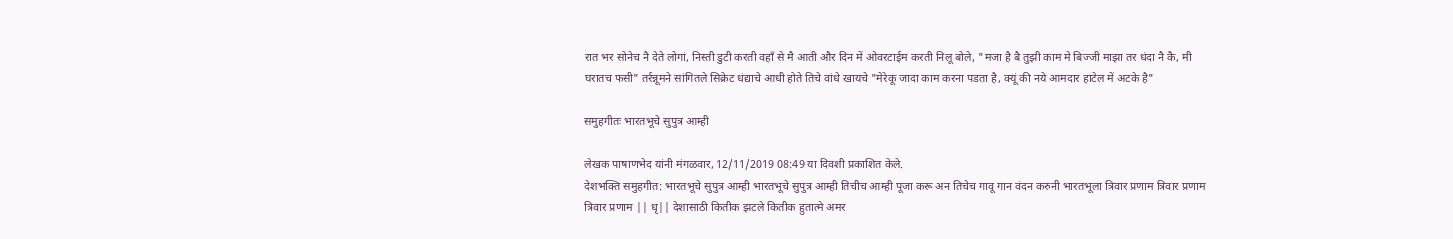रात भर सोनेच नै देते लोगां, निस्ती डुटी करती वहाँ से मै आती और दिन में ओवरटाईम करती निलू बोले, "मजा है बै तुझी काम मे बिज्जी माझा तर धंदा नै कै, मी घरातच फसी" तर्रन्नूमने सांगितले सिक्रेट धंद्याचे आधी होते तिचे वांधे खायचे "मेरेकू जादा काम करना पडता है, क्यूं की नये आमदार हाटेल में अटके है"

समुहगीतः भारतभूचे सुपुत्र आम्ही

लेखक पाषाणभेद यांनी मंगळवार, 12/11/2019 08:49 या दिवशी प्रकाशित केले.
देशभक्ति समुहगीत: भारतभूचे सुपुत्र आम्ही भारतभूचे सुपुत्र आम्ही तिचीच आम्ही पूजा करू अन तिचेच गावू गान वंदन करुनी भारतभूला त्रिवार प्रणाम त्रिवार प्रणाम त्रिवार प्रणाम || धृ|| देशासाठी कितीक झटले कितीक हुतात्मे अमर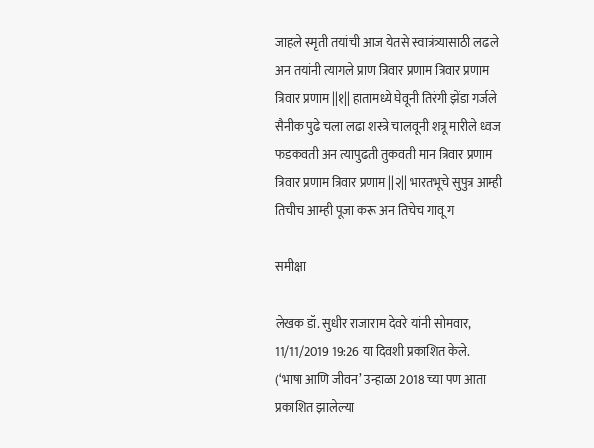जाहले स्मृती तयांची आज येतसे स्वात्रंत्र्यासाठी लढले अन तयांनी त्यागले प्राण त्रिवार प्रणाम त्रिवार प्रणाम त्रिवार प्रणाम ||१|| हातामध्ये घेवूनी तिरंगी झेंडा गर्जले सैनीक पुढे चला लढा शस्त्रे चालवूनी शत्रू मारीले ध्वज फडकवती अन त्यापुढती तुकवती मान त्रिवार प्रणाम त्रिवार प्रणाम त्रिवार प्रणाम ||२|| भारतभूचे सुपुत्र आम्ही तिचीच आम्ही पूजा करू अन तिचेच गावू ग

समीक्षा

लेखक डॉ. सुधीर राजाराम देवरे यांनी सोमवार, 11/11/2019 19:26 या दिवशी प्रकाशित केले.
(‘भाषा आणि जीवन’ उन्हाळा 2018 च्या पण आता प्रकाशित झालेल्या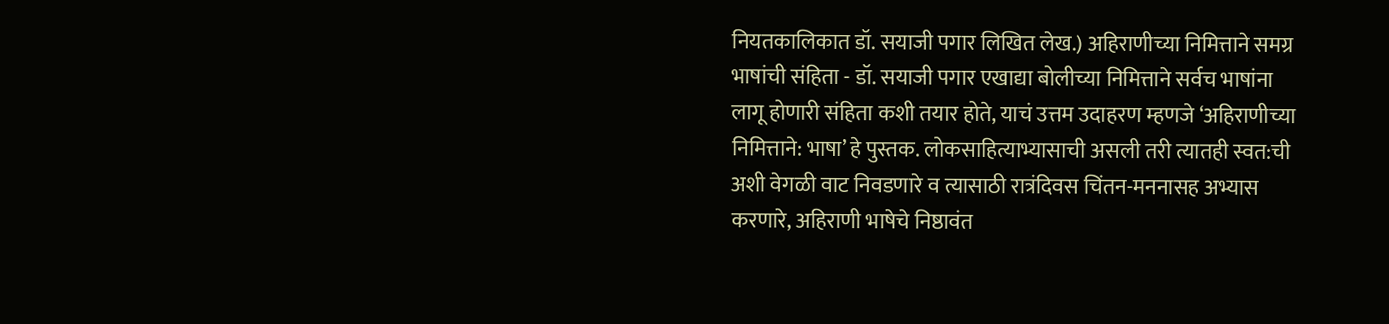नियतकालिकात डॉ. सयाजी पगार लिखित लेख.) अहिराणीच्या निमित्ताने समग्र भाषांची संहिता - डॉ. सयाजी पगार एखाद्या बोलीच्या निमित्ताने सर्वच भाषांना लागू होणारी संहिता कशी तयार होते, याचं उत्तम उदाहरण म्हणजे ‘अहिराणीच्या निमित्ताने: भाषा’ हे पुस्तक. लोकसाहित्याभ्यासाची असली तरी त्यातही स्वत:ची अशी वेगळी वाट निवडणारे व त्यासाठी रात्रंदिवस चिंतन-मननासह अभ्यास करणारे, अहिराणी भाषेचे निष्ठावंत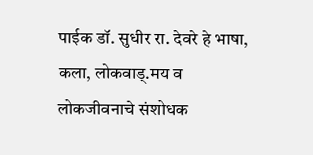पाईक डॉ. सुधीर रा. देवरे हे भाषा, कला, लोकवाड्‍.मय व लोकजीवनाचे संशोधक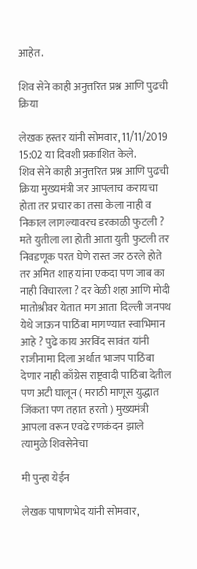आहेत.

शिव सेने काही अनुत्तरित प्रश्न आणि पुढची क्रिया

लेखक हस्तर यांनी सोमवार, 11/11/2019 15:02 या दिवशी प्रकाशित केले.
शिव सेने काही अनुत्तरित प्रश्न आणि पुढची क्रिया मुख्यमंत्री जर आपलाच करायचा होता तर प्रचार का तसा केला नाही व निकाल लागल्यावरच डरकाळी फुटली ? मते युतीला ला होती आता युती फुटली तर निवडणूक परत घेणे रास्त जर ठरले होते तर अमित शाह यांना एकदा पण जाब का नाही विचारला ? दर वेळी शहा आणि मोदी मातोश्रीवर येतात मग आता दिल्ली जनपथ येथे जाऊन पाठिंबा मागण्यात स्वाभिमान आहे ? पुढे काय अरविंद सावंत यांनी राजीनामा दिला अर्थात भाजप पाठिंबा देणार नाही काँग्रेस राष्ट्रवादी पाठिंबा देतील पण अटी घालून ( मराठी माणूस युद्धात जिंकता पण तहात हरतो ) मुख्यमंत्री आपला वरून एवढे रणकंदन झाले त्यामुळे शिवसेनेचा

मी पुन्हा येईन

लेखक पाषाणभेद यांनी सोमवार,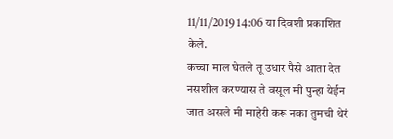11/11/2019 14:06 या दिवशी प्रकाशित केले.
कच्चा माल घेतले तू उधार पैसे आता देत नसशील करण्यास ते वसूल मी पुन्हा येईन जात असले मी माहेरी करू नका तुमची थेरं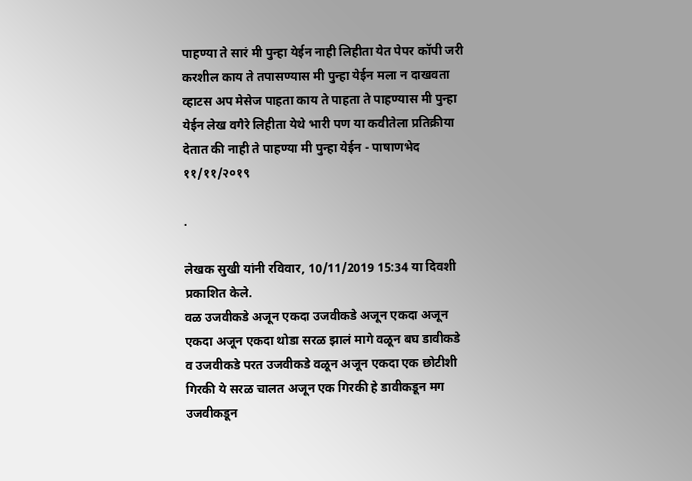पाहण्या ते सारं मी पुन्हा येईन नाही लिहीता येत पेपर कॉपी जरी करशील काय ते तपासण्यास मी पुन्हा येईन मला न दाखवता व्हाटस अप मेसेज पाहता काय ते पाहता ते पाहण्यास मी पुन्हा येईन लेख वगैरे लिहीता येथे भारी पण या कवीतेला प्रतिक्रीया देतात की नाही ते पाहण्या मी पुन्हा येईन - पाषाणभेद ११/११/२०१९

.

लेखक सुखी यांनी रविवार, 10/11/2019 15:34 या दिवशी प्रकाशित केले.
वळ उजवीकडे अजून एकदा उजवीकडे अजून एकदा अजून एकदा अजून एकदा थोडा सरळ झालं मागे वळून बघ डावीकडे व उजवीकडे परत उजवीकडे वळून अजून एकदा एक छोटीशी गिरकी ये सरळ चालत अजून एक गिरकी हे डावीकडून मग उजवीकडून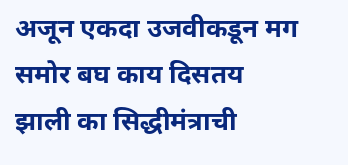अजून एकदा उजवीकडून मग समोर बघ काय दिसतय झाली का सिद्धीमंत्राची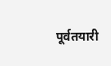पूर्वतयारी